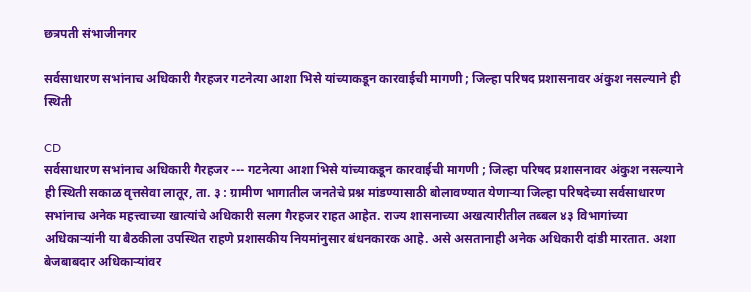छत्रपती संभाजीनगर

सर्वसाधारण सभांनाच अधिकारी गैरहजर गटनेत्या आशा भिसे यांच्याकडून कारवाईची मागणी ; जिल्हा परिषद प्रशासनावर अंकुश नसल्याने ही स्थिती

CD
सर्वसाधारण सभांनाच अधिकारी गैरहजर --- गटनेत्या आशा भिसे यांच्याकडून कारवाईची मागणी ; जिल्हा परिषद प्रशासनावर अंकुश नसल्याने ही स्थिती सकाळ वृत्तसेवा लातूर, ता. ३ : ग्रामीण भागातील जनतेचे प्रश्न मांडण्यासाठी बोलावण्यात येणाऱ्या जिल्हा परिषदेच्या सर्वसाधारण सभांनाच अनेक महत्त्वाच्या खात्यांचे अधिकारी सलग गैरहजर राहत आहेत. राज्य शासनाच्या अखत्यारीतील तब्बल ४३ विभागांच्या अधिकाऱ्यांनी या बैठकीला उपस्थित राहणे प्रशासकीय नियमांनुसार बंधनकारक आहे. असे असतानाही अनेक अधिकारी दांडी मारतात. अशा बेजबाबदार अधिकाऱ्यांवर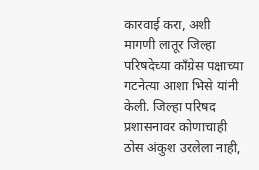कारवाई करा, अशी मागणी लातूर जिल्हा परिषदेच्या काँग्रेस पक्षाच्या गटनेत्या आशा भिसे यांनी केली. जिल्हा परिषद प्रशासनावर कोणाचाही ठोस अंकुश उरलेला नाही,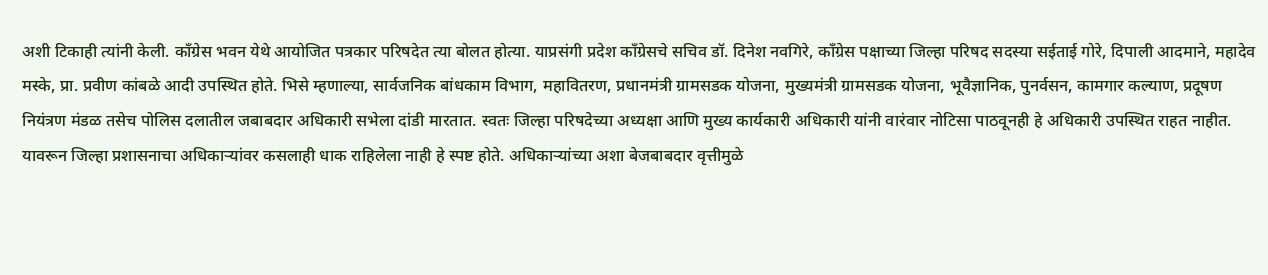अशी टिकाही त्यांनी केली. काँग्रेस भवन येथे आयोजित पत्रकार परिषदेत त्या बोलत होत्या. याप्रसंगी प्रदेश काँग्रेसचे सचिव डॉ. दिनेश नवगिरे, काँग्रेस पक्षाच्या जिल्हा परिषद सदस्या सईताई गोरे, दिपाली आदमाने, महादेव मस्के, प्रा. प्रवीण कांबळे आदी उपस्थित होते. भिसे म्हणाल्या, सार्वजनिक बांधकाम विभाग, महावितरण, प्रधानमंत्री ग्रामसडक योजना, मुख्यमंत्री ग्रामसडक योजना, भूवैज्ञानिक, पुनर्वसन, कामगार कल्याण, प्रदूषण नियंत्रण मंडळ तसेच पोलिस दलातील जबाबदार अधिकारी सभेला दांडी मारतात. स्वतः जिल्हा परिषदेच्या अध्यक्षा आणि मुख्य कार्यकारी अधिकारी यांनी वारंवार नोटिसा पाठवूनही हे अधिकारी उपस्थित राहत नाहीत. यावरून जिल्हा प्रशासनाचा अधिकाऱ्यांवर कसलाही धाक राहिलेला नाही हे स्पष्ट होते. अधिकाऱ्यांच्या अशा बेजबाबदार वृत्तीमुळे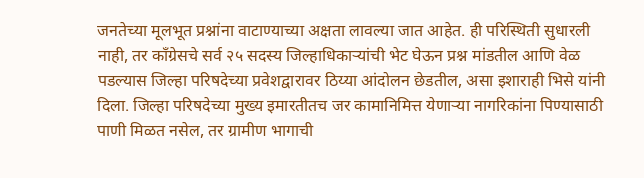जनतेच्या मूलभूत प्रश्नांना वाटाण्याच्या अक्षता लावल्या जात आहेत. ही परिस्थिती सुधारली नाही, तर काँग्रेसचे सर्व २५ सदस्य जिल्हाधिकाऱ्यांची भेट घेऊन प्रश्न मांडतील आणि वेळ पडल्यास जिल्हा परिषदेच्या प्रवेशद्वारावर ठिय्या आंदोलन छेडतील, असा इशाराही भिसे यांनी दिला. जिल्हा परिषदेच्या मुख्य इमारतीतच जर कामानिमित्त येणाऱ्या नागरिकांना पिण्यासाठी पाणी मिळत नसेल, तर ग्रामीण भागाची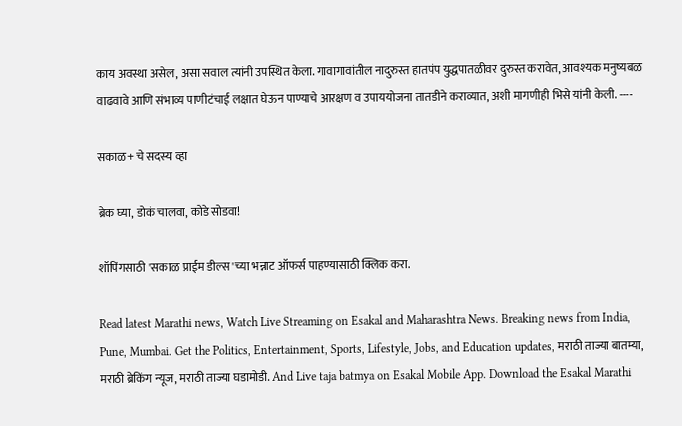काय अवस्था असेल, असा सवाल त्यांनी उपस्थित केला. गावागावांतील नादुरुस्त हातपंप युद्धपातळीवर दुरुस्त करावेत, आवश्यक मनुष्यबळ वाढवावे आणि संभाव्य पाणीटंचाई लक्षात घेऊन पाण्याचे आरक्षण व उपाययोजना तातडीने कराव्यात, अशी मागणीही भिसे यांनी केली. ----

सकाळ+ चे सदस्य व्हा

ब्रेक घ्या, डोकं चालवा, कोडे सोडवा!

शॉपिंगसाठी 'सकाळ प्राईम डील्स'च्या भन्नाट ऑफर्स पाहण्यासाठी क्लिक करा.

Read latest Marathi news, Watch Live Streaming on Esakal and Maharashtra News. Breaking news from India, Pune, Mumbai. Get the Politics, Entertainment, Sports, Lifestyle, Jobs, and Education updates, मराठी ताज्या बातम्या, मराठी ब्रेकिंग न्यूज, मराठी ताज्या घडामोडी. And Live taja batmya on Esakal Mobile App. Download the Esakal Marathi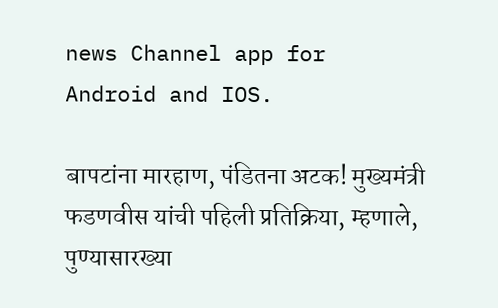news Channel app for Android and IOS.

बापटांना मारहाण, पंडितना अटक! मुख्यमंत्री फडणवीस यांची पहिली प्रतिक्रिया, म्हणाले, पुण्यासारख्या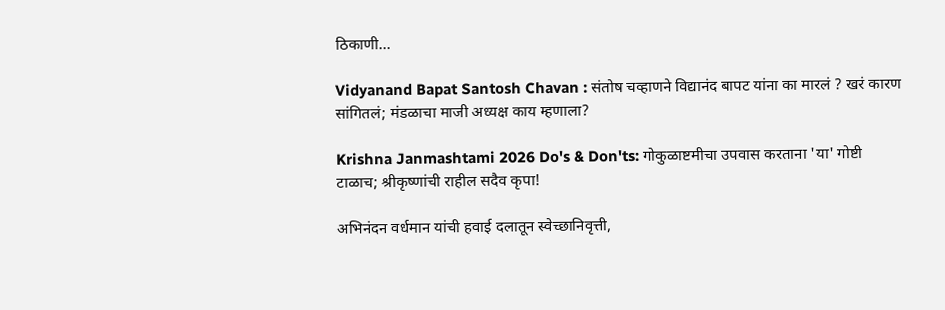ठिकाणी...

Vidyanand Bapat Santosh Chavan : संतोष चव्हाणने विद्यानंद बापट यांना का मारलं ? खरं कारण सांगितलं; मंडळाचा माजी अध्यक्ष काय म्हणाला?

Krishna Janmashtami 2026 Do's & Don'ts: गोकुळाष्टमीचा उपवास करताना 'या' गोष्टी टाळाच; श्रीकृष्णांची राहील सदैव कृपा!

अभिनंदन वर्धमान यांची हवाई दलातून स्वेच्छानिवृत्ती,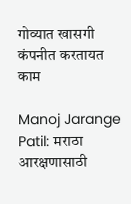गोव्यात खासगी कंपनीत करतायत काम

Manoj Jarange Patil: मराठा आरक्षणासाठी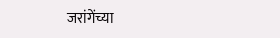जरांगेंच्या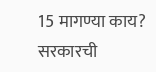15 मागण्या काय? सरकारची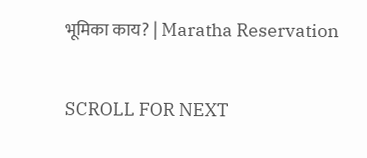भूमिका काय? | Maratha Reservation

SCROLL FOR NEXT